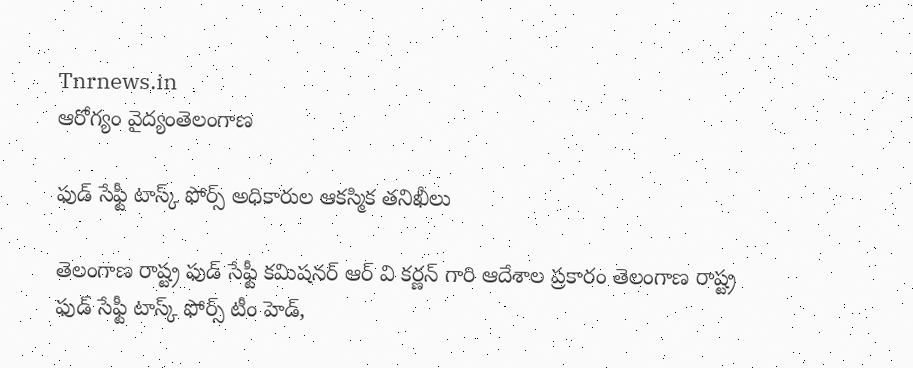Tnrnews.in
ఆరోగ్యం వైద్యంతెలంగాణ

ఫుడ్ సేఫ్టీ టాస్క్ ఫోర్స్ అధికారుల ఆకస్మిక తనిఖీలు

తెలంగాణ రాష్ట్ర ఫుడ్ సేఫ్టీ కమిషనర్ ఆర్ వి కర్ణన్ గారి ఆదేశాల ప్రకారం తెలంగాణ రాష్ట్ర ఫుడ్ సేఫ్టీ టాస్క్ ఫోర్స్ టీం హెడ్,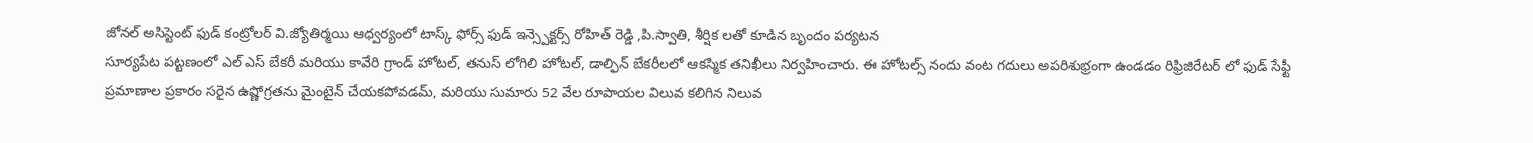జోనల్ అసిస్టెంట్ ఫుడ్ కంట్రోలర్ వి.జ్యోతిర్మయి ఆధ్వర్యంలో టాస్క్ ఫోర్స్ ఫుడ్ ఇన్స్పెక్టర్స్ రోహిత్ రెడ్డి ,పి.స్వాతి, శీర్షిక లతో కూడిన బృందం పర్యటన
సూర్యపేట పట్టణంలో ఎల్ ఎస్ బేకరీ మరియు కావేరి గ్రాండ్ హోటల్, తనుస్ లోగిలి హోటల్, డాల్ఫిన్ బేకరీలలో ఆకస్మిక తనిఖీలు నిర్వహించారు. ఈ హోటల్స్ నందు వంట గదులు అపరిశుభ్రంగా ఉండడం రిఫ్రిజిరేటర్ లో ఫుడ్ సేఫ్టీ ప్రమాణాల ప్రకారం సరైన ఉష్ణోగ్రతను మైంటైన్ చేయకపోవడమ్, మరియు సుమారు 52 వేల రూపాయల విలువ కలిగిన నిలువ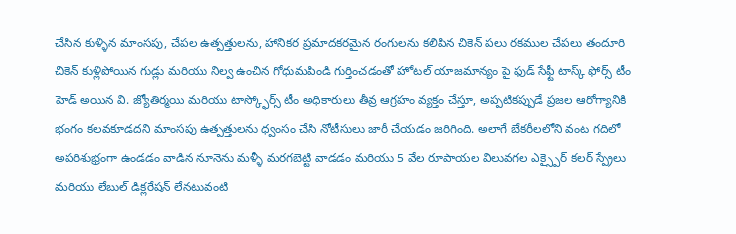చేసిన కుళ్ళిన మాంసపు, చేపల ఉత్పత్తులను, హానికర ప్రమాదకరమైన రంగులను కలిపిన చికెన్ పలు రకముల చేపలు తందూరి చికెన్ కుళ్లిపోయిన గుడ్లు మరియు నిల్వ ఉంచిన గోధుమపిండి గుర్తించడంతో హోటల్ యాజమాన్యం పై ఫుడ్ సేఫ్టీ టాస్క్ ఫోర్స్ టీం హెడ్ అయిన వి. జ్యోతిర్మయి మరియు టాస్క్ఫోర్స్ టీం అధికారులు తీవ్ర ఆగ్రహం వ్యక్తం చేస్తూ, అప్పటికప్పుడే ప్రజల ఆరోగ్యానికి భంగం కలవకూడదని మాంసపు ఉత్పత్తులను ధ్వంసం చేసి నోటీసులు జారీ చేయడం జరిగింది. అలాగే బేకరీలలోని వంట గదిలో అపరిశుభ్రంగా ఉండడం వాడిన నూనెను మళ్ళీ మరగబెట్టి వాడడం మరియు 5 వేల రూపాయల విలువగల ఎక్స్పైర్ కలర్ స్ప్రేలు మరియు లేబుల్ డిక్లరేషన్ లేనటువంటి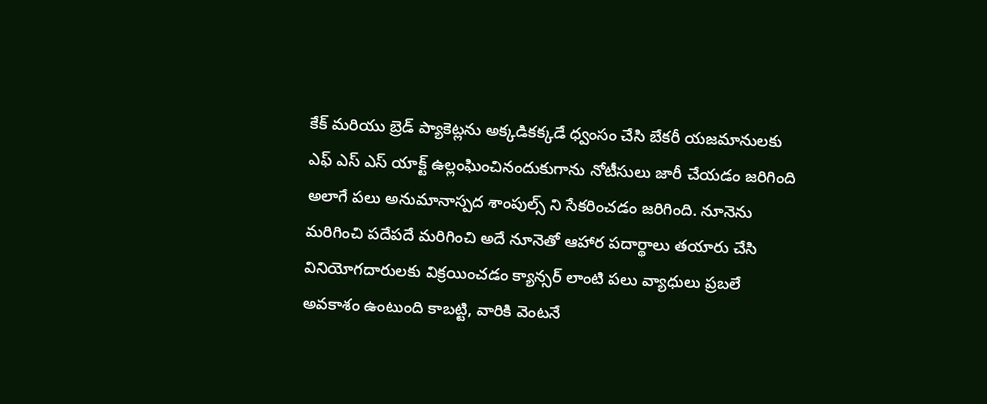కేక్ మరియు బ్రెడ్ ప్యాకెట్లను అక్కడికక్కడే ధ్వంసం చేసి బేకరీ యజమానులకు ఎఫ్ ఎస్ ఎస్ యాక్ట్ ఉల్లంఘించినందుకుగాను నోటీసులు జారీ చేయడం జరిగింది అలాగే పలు అనుమానాస్పద శాంపుల్స్ ని సేకరించడం జరిగింది. నూనెను మరిగించి పదేపదే మరిగించి అదే నూనెతో ఆహార పదార్థాలు తయారు చేసి వినియోగదారులకు విక్రయించడం క్యాన్సర్ లాంటి పలు వ్యాధులు ప్రబలే అవకాశం ఉంటుంది కాబట్టి, వారికి వెంటనే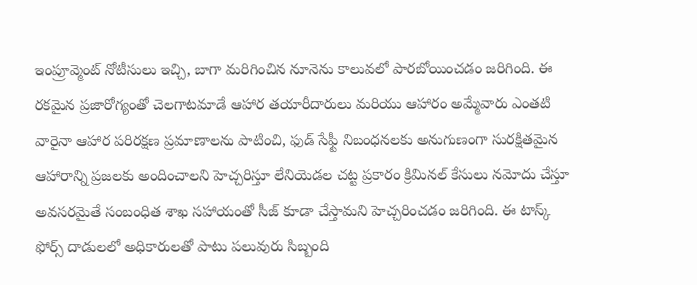ఇంప్రూవ్మెంట్ నోటీసులు ఇచ్చి, బాగా మరిగించిన నూనెను కాలువలో పారబోయించడం జరిగింది. ఈ రకమైన ప్రజారోగ్యంతో చెలగాటమాడే ఆహార తయారీదారులు మరియు ఆహారం అమ్మేవారు ఎంతటి వారైనా ఆహార పరిరక్షణ ప్రమాణాలను పాటించి, ఫుడ్ సేఫ్టీ నిబంధనలకు అనుగుణంగా సురక్షితమైన ఆహారాన్ని ప్రజలకు అందించాలని హెచ్చరిస్తూ లేనియెడల చట్ట ప్రకారం క్రిమినల్ కేసులు నమోదు చేస్తూ అవసరమైతే సంబంధిత శాఖ సహాయంతో సీజ్ కూడా చేస్తామని హెచ్చరించడం జరిగింది. ఈ టాస్క్ ఫోర్స్ దాడులలో అధికారులతో పాటు పలువురు సిబ్బంది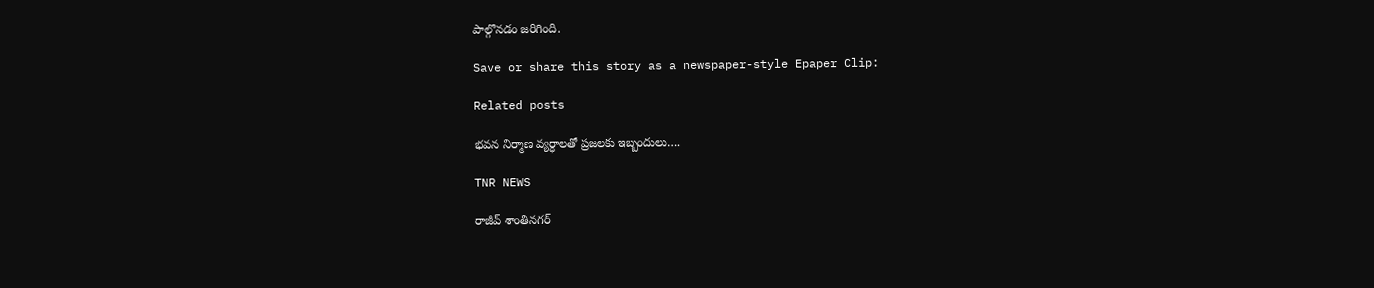పాల్గొనడం జరిగింది.

Save or share this story as a newspaper-style Epaper Clip:

Related posts

భవన నిర్మాణ వ్యర్ధాలతో ప్రజలకు ఇబ్బందులు….

TNR NEWS

రాజీవ్ శాంతినగర్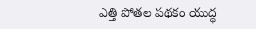ఎత్తి పోతల పథకం యుద్ధ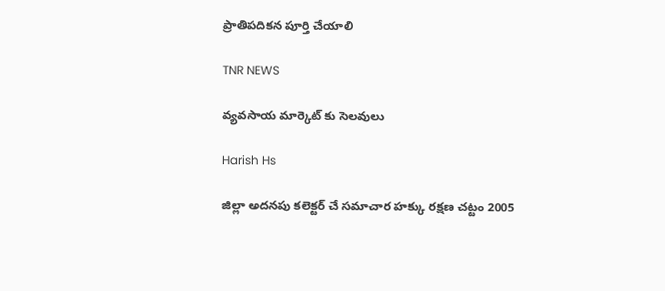ప్రాతిపదికన పూర్తి చేయాలి

TNR NEWS

వ్యవసాయ మార్కెట్ కు సెలవులు

Harish Hs

జిల్లా అదనపు కలెక్టర్ చే సమాచార హక్కు రక్షణ చట్టం 2005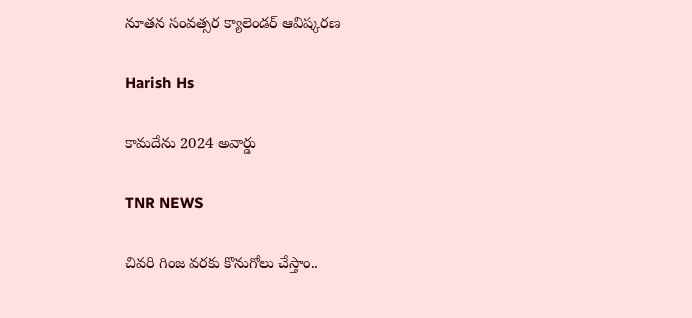నూతన సంవత్సర క్యాలెండర్ ఆవిష్కరణ

Harish Hs

కామదేను 2024 అవార్డు

TNR NEWS

చివరి గింజ వరకు కొనుగోలు చేస్తాం..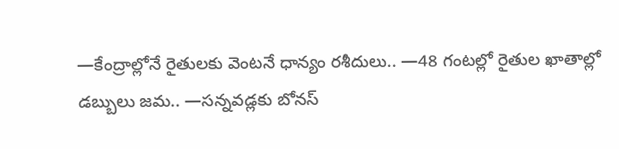—కేంద్రాల్లోనే రైతులకు వెంటనే ధాన్యం రశీదులు.. —48 గంటల్లో రైతుల ఖాతాల్లో డబ్బులు జమ.. —సన్నవడ్లకు బోనస్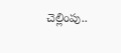చెల్లింపు..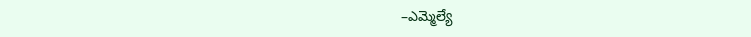–ఎమ్మెల్యే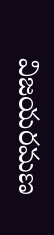విజయరమణ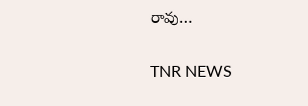రావు…

TNR NEWS